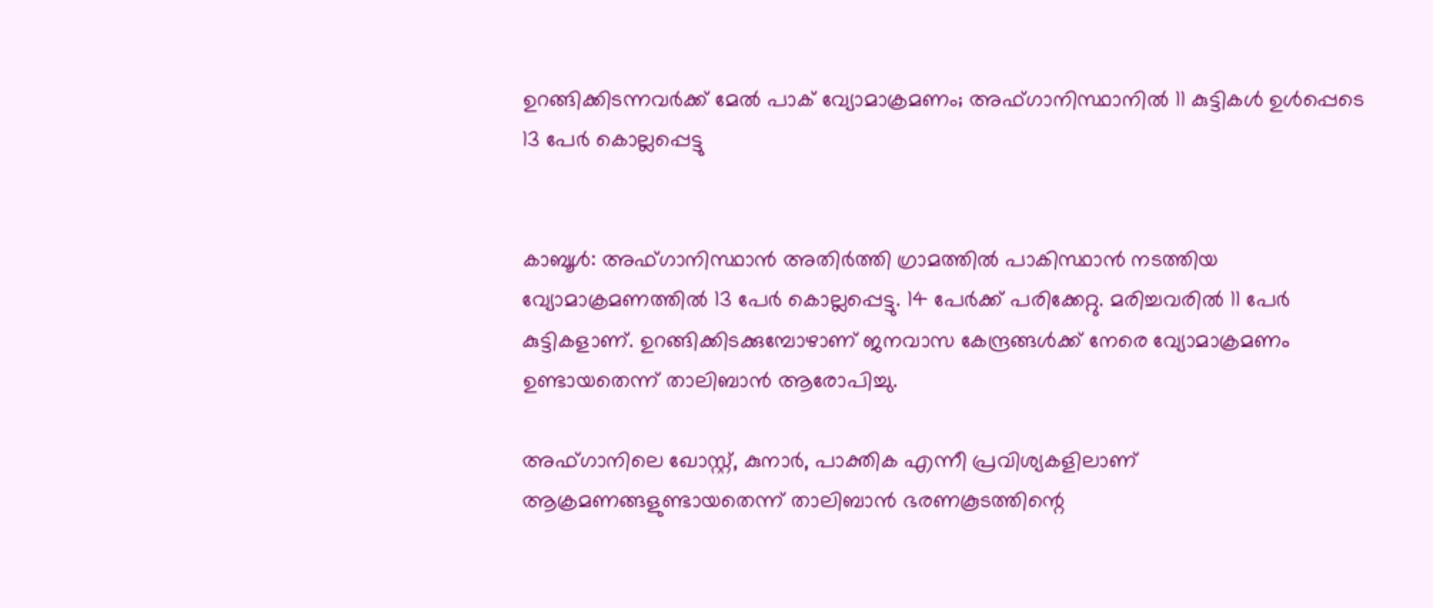ഉറങ്ങിക്കിടന്നവർക്ക് മേൽ പാക് വ്യോമാക്രമണം; അഫ്ഗാനിസ്ഥാനിൽ 11 കുട്ടികൾ ഉൾപ്പെടെ 13 പേർ കൊല്ലപ്പെട്ടു


കാബൂള്‍: അഫ്ഗാനിസ്ഥാന്‍ അതിര്‍ത്തി ഗ്രാമത്തില്‍ പാകിസ്ഥാന്‍ നടത്തിയ വ്യോമാക്രമണത്തില്‍ 13 പേര്‍ കൊല്ലപ്പെട്ടു. 14 പേര്‍ക്ക് പരിക്കേറ്റു. മരിച്ചവരില്‍ 11 പേര്‍ കുട്ടികളാണ്. ഉറങ്ങിക്കിടക്കുമ്പോഴാണ് ജനവാസ കേന്ദ്രങ്ങള്‍ക്ക് നേരെ വ്യോമാക്രമണം ഉണ്ടായതെന്ന് താലിബാന്‍ ആരോപിച്ചു.

അഫ്ഗാനിലെ ഖോസ്റ്റ്, കുനാര്‍, പാക്തിക എന്നീ പ്രവിശ്യകളിലാണ് ആക്രമണങ്ങളുണ്ടായതെന്ന് താലിബാന്‍ ഭരണകൂടത്തിന്റെ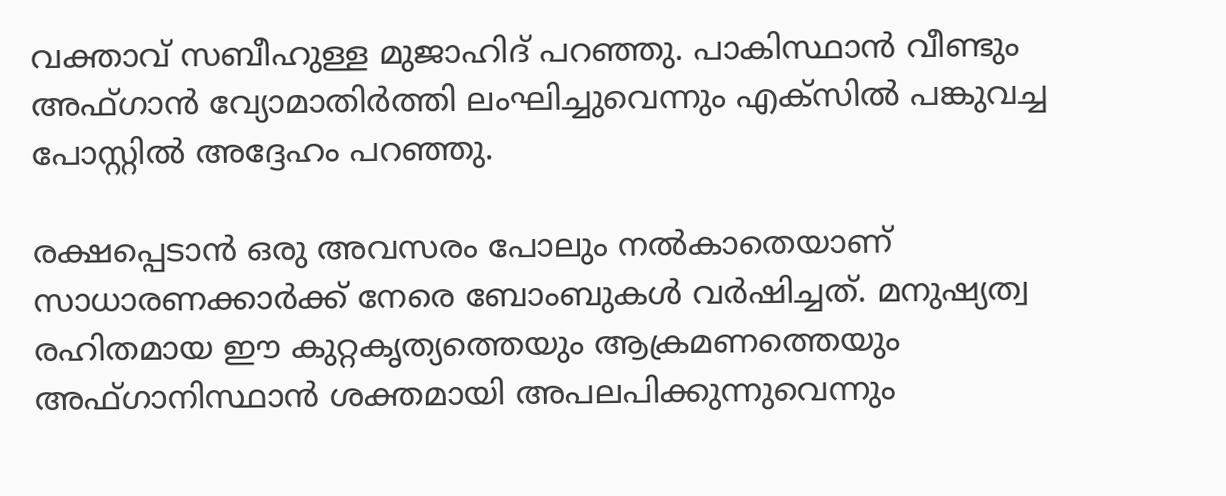വക്താവ് സബീഹുള്ള മുജാഹിദ് പറഞ്ഞു. പാകിസ്ഥാന്‍ വീണ്ടും അഫ്ഗാന്‍ വ്യോമാതിര്‍ത്തി ലംഘിച്ചുവെന്നും എക്‌സില്‍ പങ്കുവച്ച പോസ്റ്റില്‍ അദ്ദേഹം പറഞ്ഞു.

രക്ഷപ്പെടാന്‍ ഒരു അവസരം പോലും നല്‍കാതെയാണ് സാധാരണക്കാര്‍ക്ക് നേരെ ബോംബുകള്‍ വര്‍ഷിച്ചത്. മനുഷ്യത്വ രഹിതമായ ഈ കുറ്റകൃത്യത്തെയും ആക്രമണത്തെയും അഫ്ഗാനിസ്ഥാന്‍ ശക്തമായി അപലപിക്കുന്നുവെന്നും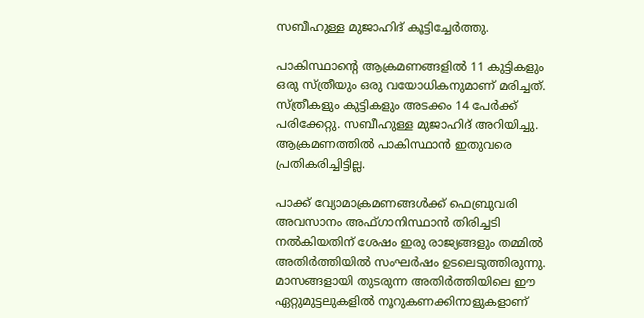സബീഹുള്ള മുജാഹിദ് കൂട്ടിച്ചേര്‍ത്തു.

പാകിസ്ഥാന്റെ ആക്രമണങ്ങളില്‍ 11 കുട്ടികളും ഒരു സ്ത്രീയും ഒരു വയോധികനുമാണ് മരിച്ചത്. സ്ത്രീകളും കുട്ടികളും അടക്കം 14 പേര്‍ക്ക് പരിക്കേറ്റു. സബീഹുള്ള മുജാഹിദ് അറിയിച്ചു. ആക്രമണത്തില്‍ പാകിസ്ഥാന്‍ ഇതുവരെ പ്രതികരിച്ചിട്ടില്ല.

പാക്ക് വ്യോമാക്രമണങ്ങൾക്ക് ഫെബ്രുവരി അവസാനം അഫ്ഗാനിസ്ഥാൻ തിരിച്ചടി നൽകിയതിന് ശേഷം ഇരു രാജ്യങ്ങളും തമ്മിൽ അതിർത്തിയിൽ സംഘർഷം ഉടലെടുത്തിരുന്നു. മാസങ്ങളായി തുടരുന്ന അതിർത്തിയിലെ ഈ ഏറ്റുമുട്ടലുകളിൽ നൂറുകണക്കിനാളുകളാണ്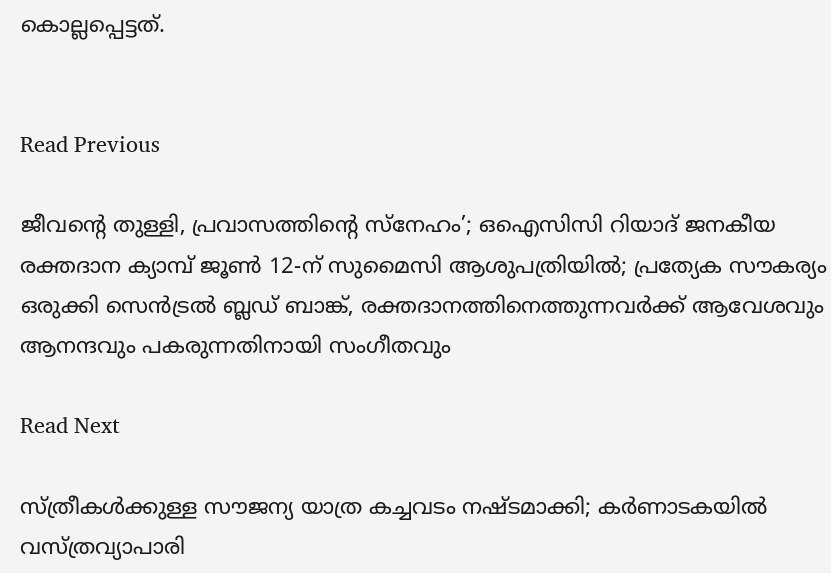കൊല്ലപ്പെട്ടത്.


Read Previous

ജീവന്റെ തുള്ളി, പ്രവാസത്തിന്റെ സ്നേഹം’; ഒഐസിസി റിയാദ് ജനകീയ രക്തദാന ക്യാമ്പ് ജൂൺ 12-ന് സുമൈസി ആശുപത്രിയിൽ; പ്രത്യേക സൗകര്യം ഒരുക്കി സെൻട്രൽ ബ്ലഡ് ബാങ്ക്, രക്തദാനത്തിനെത്തുന്നവർക്ക് ആവേശവും ആനന്ദവും പകരുന്നതിനായി സംഗീതവും

Read Next

സ്ത്രീകള്‍ക്കുള്ള സൗജന്യ യാത്ര കച്ചവടം നഷ്ടമാക്കി; കര്‍ണാടകയില്‍ വസ്ത്രവ്യാപാരി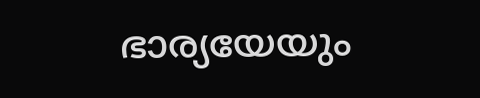ഭാര്യയേയും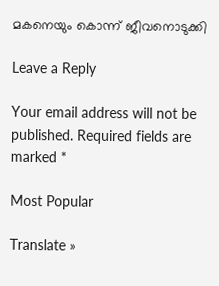മകനെയും കൊന്ന് ജീവനൊടുക്കി

Leave a Reply

Your email address will not be published. Required fields are marked *

Most Popular

Translate »